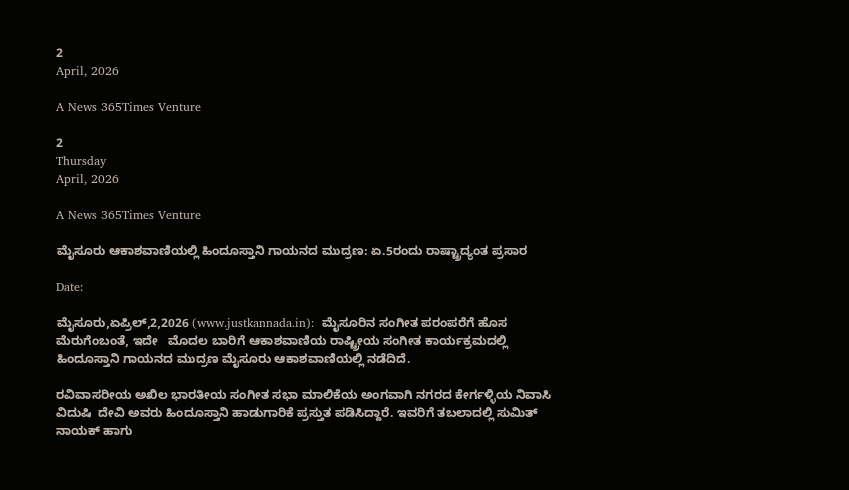2
April, 2026

A News 365Times Venture

2
Thursday
April, 2026

A News 365Times Venture

ಮೈಸೂರು ಆಕಾಶವಾಣಿಯಲ್ಲಿ ಹಿಂದೂಸ್ತಾನಿ ಗಾಯನದ ಮುದ್ರಣ: ಏ.5ರಂದು ರಾಷ್ಟ್ರಾದ್ಯಂತ ಪ್ರಸಾರ

Date:

ಮೈಸೂರು,ಏಪ್ರಿಲ್,2,2026 (www.justkannada.in):  ಮೈಸೂರಿನ ಸಂಗೀತ ಪರಂಪರೆಗೆ ಹೊಸ ಮೆರುಗೆಂಬಂತೆ, ಇದೇ   ಮೊದಲ ಬಾರಿಗೆ ಆಕಾಶವಾಣಿಯ ರಾಷ್ಟ್ರೀಯ ಸಂಗೀತ ಕಾರ್ಯಕ್ರಮದಲ್ಲಿ ಹಿಂದೂಸ್ತಾನಿ ಗಾಯನದ ಮುದ್ರಣ ಮೈಸೂರು ಆಕಾಶವಾಣಿಯಲ್ಲಿ ನಡೆದಿದೆ.

ರವಿವಾಸರೀಯ ಅಖಿಲ ಭಾರತೀಯ ಸಂಗೀತ ಸಭಾ ಮಾಲಿಕೆಯ ಅಂಗವಾಗಿ ನಗರದ ಕೇರ್ಗಳ್ಳಿಯ ನಿವಾಸಿ  ವಿದುಷಿ  ದೇವಿ ಅವರು ಹಿಂದೂಸ್ತಾನಿ ಹಾಡುಗಾರಿಕೆ ಪ್ರಸ್ತುತ ಪಡಿಸಿದ್ದಾರೆ. ಇವರಿಗೆ ತಬಲಾದಲ್ಲಿ ಸುಮಿತ್ ನಾಯಕ್ ಹಾಗು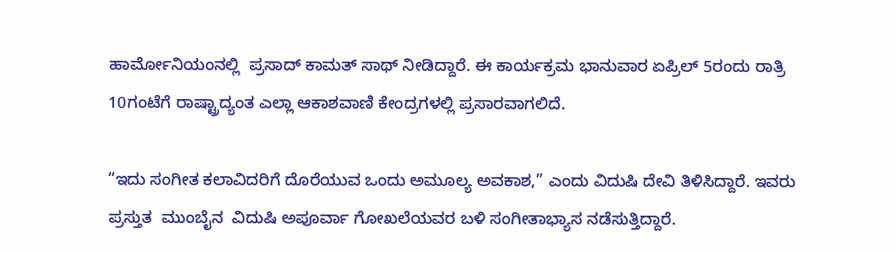ಹಾರ್ಮೋನಿಯಂನಲ್ಲಿ  ಪ್ರಸಾದ್ ಕಾಮತ್ ಸಾಥ್ ನೀಡಿದ್ದಾರೆ. ಈ ಕಾರ್ಯಕ್ರಮ ಭಾನುವಾರ ಏಪ್ರಿಲ್ 5ರಂದು ರಾತ್ರಿ 10ಗಂಟೆಗೆ ರಾಷ್ಟ್ರಾದ್ಯಂತ ಎಲ್ಲಾ ಆಕಾಶವಾಣಿ ಕೇಂದ್ರಗಳಲ್ಲಿ ಪ್ರಸಾರವಾಗಲಿದೆ.

“ಇದು ಸಂಗೀತ ಕಲಾವಿದರಿಗೆ ದೊರೆಯುವ ಒಂದು ಅಮೂಲ್ಯ ಅವಕಾಶ,” ಎಂದು ವಿದುಷಿ ದೇವಿ ತಿಳಿಸಿದ್ದಾರೆ. ಇವರು ಪ್ರಸ್ತುತ  ಮುಂಬೈನ  ವಿದುಷಿ ಅಪೂರ್ವಾ ಗೋಖಲೆಯವರ ಬಳಿ ಸಂಗೀತಾಭ್ಯಾಸ ನಡೆಸುತ್ತಿದ್ದಾರೆ.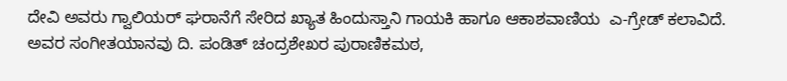ದೇವಿ ಅವರು ಗ್ವಾಲಿಯರ್ ಘರಾನೆಗೆ ಸೇರಿದ ಖ್ಯಾತ ಹಿಂದುಸ್ತಾನಿ ಗಾಯಕಿ ಹಾಗೂ ಆಕಾಶವಾಣಿಯ  ಎ-ಗ್ರೇಡ್ ಕಲಾವಿದೆ. ಅವರ ಸಂಗೀತಯಾನವು ದಿ. ಪಂಡಿತ್ ಚಂದ್ರಶೇಖರ ಪುರಾಣಿಕಮಠ,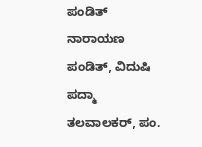ಪಂಡಿತ್  ನಾರಾಯಣ ಪಂಡಿತ್, ವಿದುಷಿ ಪದ್ಮಾ ತಲವಾಲಕರ್, ಪಂ.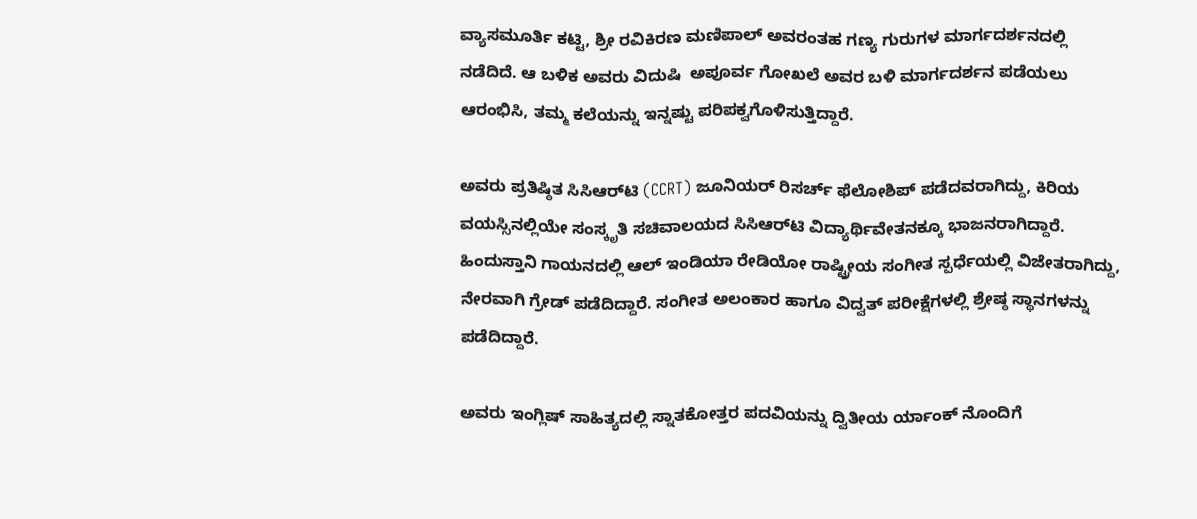ವ್ಯಾಸಮೂರ್ತಿ ಕಟ್ಟಿ, ಶ್ರೀ ರವಿಕಿರಣ ಮಣಿಪಾಲ್ ಅವರಂತಹ ಗಣ್ಯ ಗುರುಗಳ ಮಾರ್ಗದರ್ಶನದಲ್ಲಿ ನಡೆದಿದೆ. ಆ ಬಳಿಕ ಅವರು ವಿದುಷಿ  ಅಪೂರ್ವ ಗೋಖಲೆ ಅವರ ಬಳಿ ಮಾರ್ಗದರ್ಶನ ಪಡೆಯಲು ಆರಂಭಿಸಿ, ತಮ್ಮ ಕಲೆಯನ್ನು ಇನ್ನಷ್ಟು ಪರಿಪಕ್ವಗೊಳಿಸುತ್ತಿದ್ದಾರೆ.

ಅವರು ಪ್ರತಿಷ್ಠಿತ ಸಿಸಿಆರ್‌ಟಿ (CCRT) ಜೂನಿಯರ್ ರಿಸರ್ಚ್ ಫೆಲೋಶಿಪ್ ಪಡೆದವರಾಗಿದ್ದು, ಕಿರಿಯ ವಯಸ್ಸಿನಲ್ಲಿಯೇ ಸಂಸ್ಕೃತಿ ಸಚಿವಾಲಯದ ಸಿಸಿಆರ್‌ಟಿ ವಿದ್ಯಾರ್ಥಿವೇತನಕ್ಕೂ ಭಾಜನರಾಗಿದ್ದಾರೆ. ಹಿಂದುಸ್ತಾನಿ ಗಾಯನದಲ್ಲಿ ಆಲ್ ಇಂಡಿಯಾ ರೇಡಿಯೋ ರಾಷ್ಟ್ರೀಯ ಸಂಗೀತ ಸ್ಪರ್ಧೆಯಲ್ಲಿ ವಿಜೇತರಾಗಿದ್ದು, ನೇರವಾಗಿ ಗ್ರೇಡ್ ಪಡೆದಿದ್ದಾರೆ. ಸಂಗೀತ ಅಲಂಕಾರ ಹಾಗೂ ವಿದ್ವತ್ ಪರೀಕ್ಷೆಗಳಲ್ಲಿ ಶ್ರೇಷ್ಠ ಸ್ಥಾನಗಳನ್ನು ಪಡೆದಿದ್ದಾರೆ.

ಅವರು ಇಂಗ್ಲಿಷ್ ಸಾಹಿತ್ಯದಲ್ಲಿ ಸ್ನಾತಕೋತ್ತರ ಪದವಿಯನ್ನು ದ್ವಿತೀಯ ರ್ಯಾಂಕ್ ನೊಂದಿಗೆ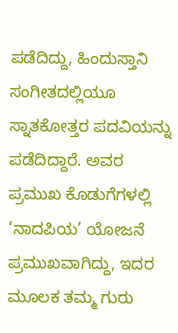ಪಡೆದಿದ್ದು, ಹಿಂದುಸ್ತಾನಿ ಸಂಗೀತದಲ್ಲಿಯೂ ಸ್ನಾತಕೋತ್ತರ ಪದವಿಯನ್ನು ಪಡೆದಿದ್ದಾರೆ. ಅವರ ಪ್ರಮುಖ ಕೊಡುಗೆಗಳಲ್ಲಿ ‘ನಾದಪಿಯ’ ಯೋಜನೆ ಪ್ರಮುಖವಾಗಿದ್ದು, ಇದರ ಮೂಲಕ ತಮ್ಮ ಗುರು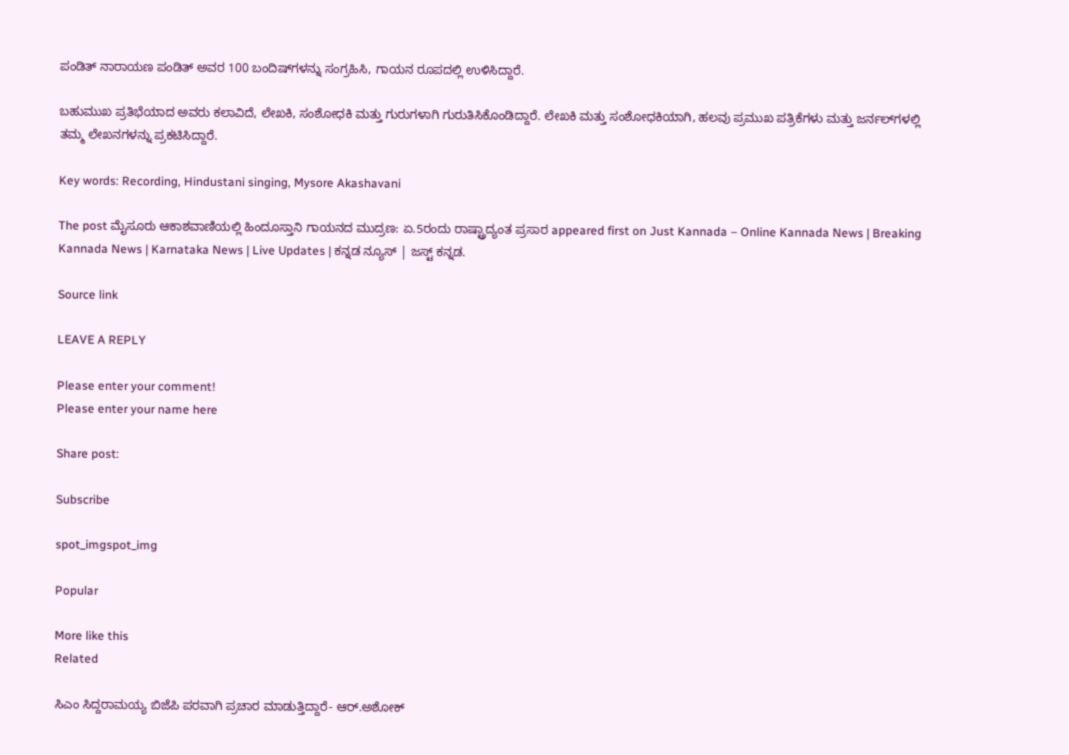ಪಂಡಿತ್ ನಾರಾಯಣ ಪಂಡಿತ್ ಅವರ 100 ಬಂದಿಷ್‌ಗಳನ್ನು ಸಂಗ್ರಹಿಸಿ, ಗಾಯನ ರೂಪದಲ್ಲಿ ಉಳಿಸಿದ್ದಾರೆ.

ಬಹುಮುಖ ಪ್ರತಿಭೆಯಾದ ಅವರು ಕಲಾವಿದೆ, ಲೇಖಕಿ, ಸಂಶೋಧಕಿ ಮತ್ತು ಗುರುಗಳಾಗಿ ಗುರುತಿಸಿಕೊಂಡಿದ್ದಾರೆ. ಲೇಖಕಿ ಮತ್ತು ಸಂಶೋಧಕಿಯಾಗಿ, ಹಲವು ಪ್ರಮುಖ ಪತ್ರಿಕೆಗಳು ಮತ್ತು ಜರ್ನಲ್‌ಗಳಲ್ಲಿ ತಮ್ಮ ಲೇಖನಗಳನ್ನು ಪ್ರಕಟಿಸಿದ್ದಾರೆ.

Key words: Recording, Hindustani singing, Mysore Akashavani

The post ಮೈಸೂರು ಆಕಾಶವಾಣಿಯಲ್ಲಿ ಹಿಂದೂಸ್ತಾನಿ ಗಾಯನದ ಮುದ್ರಣ: ಏ.5ರಂದು ರಾಷ್ಟ್ರಾದ್ಯಂತ ಪ್ರಸಾರ appeared first on Just Kannada – Online Kannada News | Breaking Kannada News | Karnataka News | Live Updates | ಕನ್ನಡ ನ್ಯೂಸ್ | ಜಸ್ಟ್ ಕನ್ನಡ.

Source link

LEAVE A REPLY

Please enter your comment!
Please enter your name here

Share post:

Subscribe

spot_imgspot_img

Popular

More like this
Related

ಸಿಎಂ ಸಿದ್ದರಾಮಯ್ಯ ಬಿಜೆಪಿ ಪರವಾಗಿ ಪ್ರಚಾರ ಮಾಡುತ್ತಿದ್ದಾರೆ- ಆರ್.ಅಶೋಕ್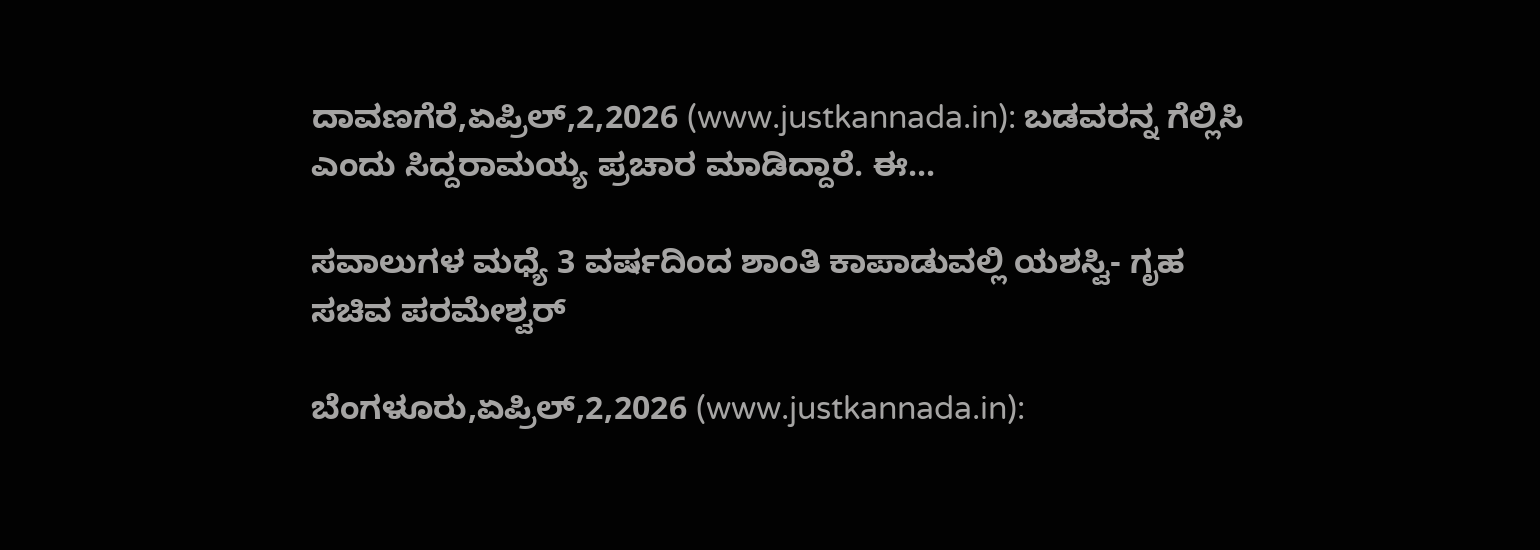ದಾವಣಗೆರೆ,ಏಪ್ರಿಲ್,2,2026 (www.justkannada.in): ಬಡವರನ್ನ ಗೆಲ್ಲಿಸಿ ಎಂದು ಸಿದ್ದರಾಮಯ್ಯ ಪ್ರಚಾರ ಮಾಡಿದ್ದಾರೆ. ಈ...

ಸವಾಲುಗಳ ಮಧ್ಯೆ 3 ವರ್ಷದಿಂದ ಶಾಂತಿ ಕಾಪಾಡುವಲ್ಲಿ ಯಶಸ್ವಿ- ಗೃಹ ಸಚಿವ ಪರಮೇಶ್ವರ್

ಬೆಂಗಳೂರು,ಏಪ್ರಿಲ್,2,2026 (www.justkannada.in):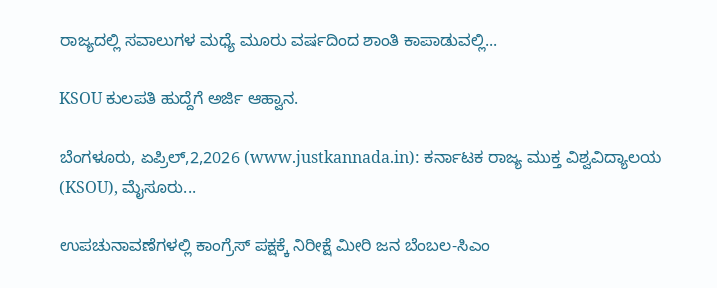ರಾಜ್ಯದಲ್ಲಿ ಸವಾಲುಗಳ ಮಧ್ಯೆ ಮೂರು ವರ್ಷದಿಂದ ಶಾಂತಿ ಕಾಪಾಡುವಲ್ಲಿ...

KSOU ಕುಲಪತಿ ಹುದ್ದೆಗೆ ಅರ್ಜಿ ಆಹ್ವಾನ.

ಬೆಂಗಳೂರು, ಏಪ್ರಿಲ್,2,2026 (www.justkannada.in): ಕರ್ನಾಟಕ ರಾಜ್ಯ ಮುಕ್ತ ವಿಶ್ವವಿದ್ಯಾಲಯ (KSOU), ಮೈಸೂರು...

ಉಪಚುನಾವಣೆಗಳಲ್ಲಿ ಕಾಂಗ್ರೆಸ್ ಪಕ್ಷಕ್ಕೆ ನಿರೀಕ್ಷೆ ಮೀರಿ ಜನ ಬೆಂಬಲ-ಸಿಎಂ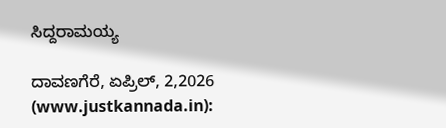ಸಿದ್ದರಾಮಯ್ಯ

ದಾವಣಗೆರೆ, ಏಪ್ರಿಲ್, 2,2026 (www.justkannada.in):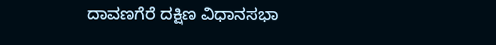ದಾವಣಗೆರೆ ದಕ್ಷಿಣ ವಿಧಾನಸಭಾ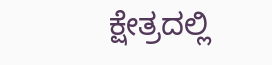ಕ್ಷೇತ್ರದಲ್ಲಿ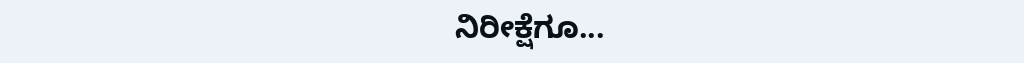ನಿರೀಕ್ಷೆಗೂ...